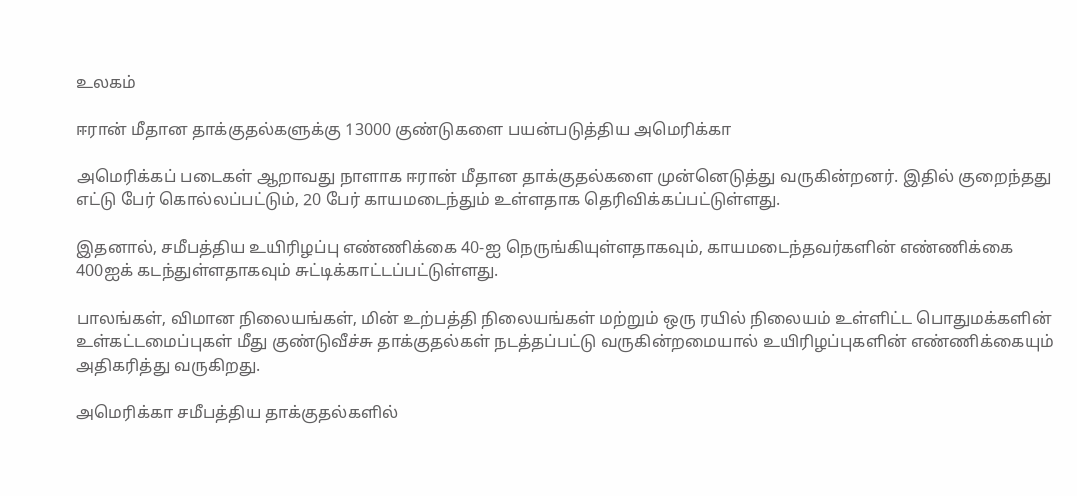உலகம்

ஈரான் மீதான தாக்குதல்களுக்கு 13000 குண்டுகளை பயன்படுத்திய அமெரிக்கா

அமெரிக்கப் படைகள் ஆறாவது நாளாக ஈரான் மீதான தாக்குதல்களை முன்னெடுத்து வருகின்றனர். இதில் குறைந்தது எட்டு பேர் கொல்லப்பட்டும், 20 பேர் காயமடைந்தும் உள்ளதாக தெரிவிக்கப்பட்டுள்ளது.

இதனால், சமீபத்திய உயிரிழப்பு எண்ணிக்கை 40-ஐ நெருங்கியுள்ளதாகவும், காயமடைந்தவர்களின் எண்ணிக்கை 400ஐக் கடந்துள்ளதாகவும் சுட்டிக்காட்டப்பட்டுள்ளது.

பாலங்கள், விமான நிலையங்கள், மின் உற்பத்தி நிலையங்கள் மற்றும் ஒரு ரயில் நிலையம் உள்ளிட்ட பொதுமக்களின் உள்கட்டமைப்புகள் மீது குண்டுவீச்சு தாக்குதல்கள் நடத்தப்பட்டு வருகின்றமையால் உயிரிழப்புகளின் எண்ணிக்கையும் அதிகரித்து வருகிறது.

அமெரிக்கா சமீபத்திய தாக்குதல்களில்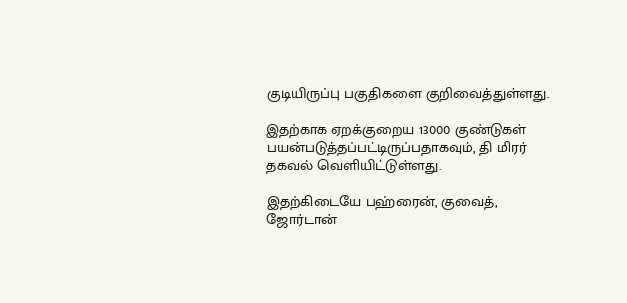குடியிருப்பு பகுதிகளை குறிவைத்துள்ளது.

இதற்காக ஏறக்குறைய 13000 குண்டுகள் பயன்படுத்தப்பட்டிருப்பதாகவும், தி மிரர் தகவல் வெளியிட்டுள்ளது.

இதற்கிடையே பஹ்ரைன், குவைத், ஜோர்டான்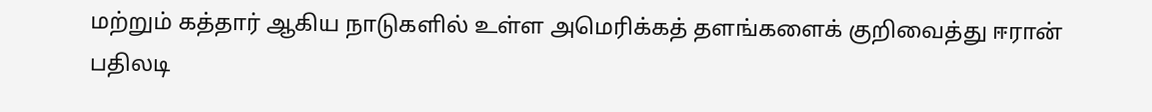மற்றும் கத்தார் ஆகிய நாடுகளில் உள்ள அமெரிக்கத் தளங்களைக் குறிவைத்து ஈரான் பதிலடி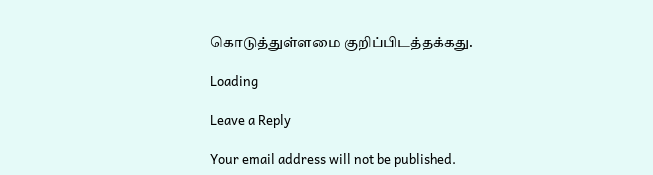கொடுத்துள்ளமை குறிப்பிடத்தக்கது.

Loading

Leave a Reply

Your email address will not be published.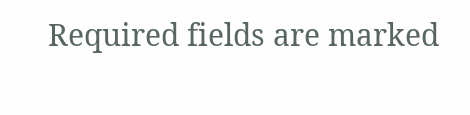Required fields are marked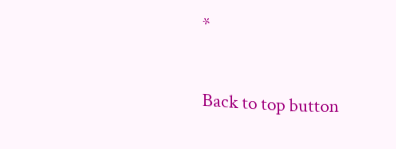*

Back to top button